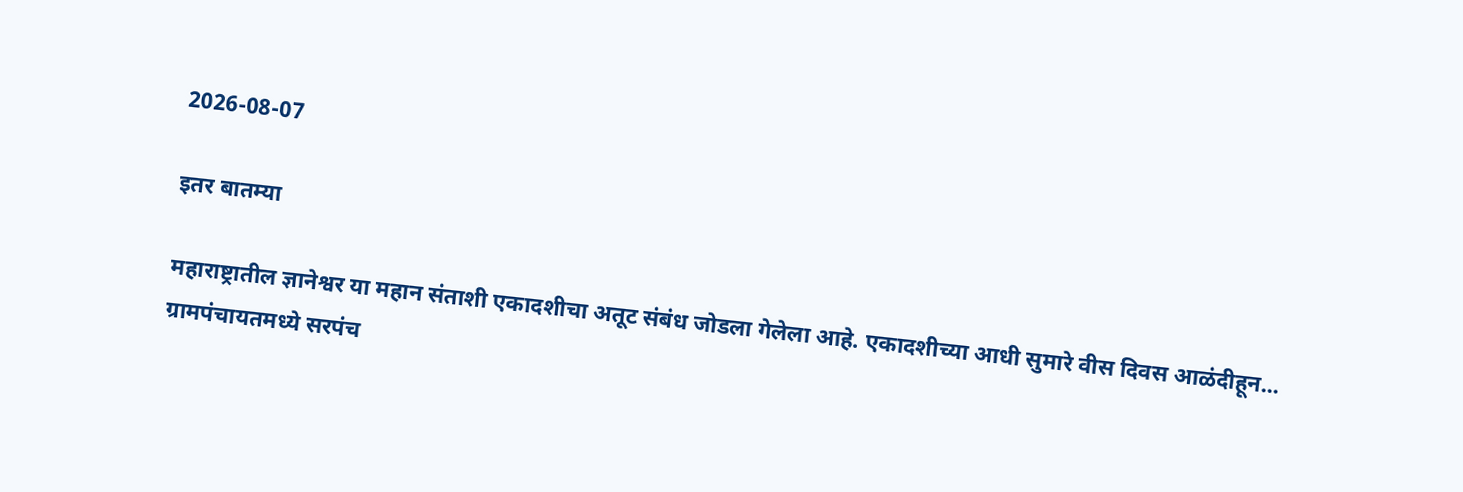2026-08-07

इतर बातम्या

महाराष्ट्रातील ज्ञानेश्वर या महान संताशी एकादशीचा अतूट संबंध जोडला गेलेला आहे. एकादशीच्या आधी सुमारे वीस दिवस आळंदीहून...
ग्रामपंचायतमध्ये सरपंच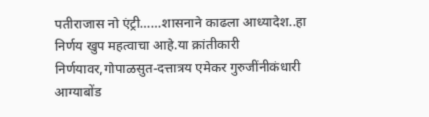पतीराजास नो एंट्री……शासनाने काढला आध्यादेश..हा निर्णय खुप महत्वाचा आहे.या क्रांतीकारी निर्णयावर,गोपाळसुत-दत्तात्रय एमेकर गुरुजींनीकंधारी आग्याबोंड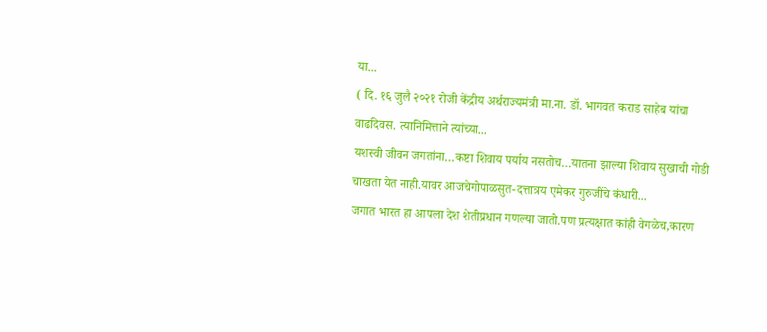या...
( दि. १६ जुलै २०२१ रोजी केंद्रीय अर्थराज्यमंत्री मा.ना. डॉ. भागवत कराड साहेब यांचा वाढदिवस. त्यानिमित्ताने त्यांच्या...
यशस्वी जीवन जगतांना…कष्टा शिवाय पर्याय नसतोच…यातना झाल्या शिवाय सुखाची गोडी चाखता येत नाही.यावर आजचेगोपाळसुत-दत्तात्रय एमेकर गुरुजींचे कंधारी...
जगात भारत हा आपला देश शेतीप्रधान गणल्या जातो.पण प्रत्यक्षात कांही वेगळेच,कारण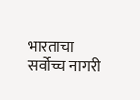भारताचा सर्वोच्च नागरी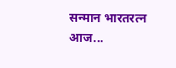सन्मान भारतरत्न आज...